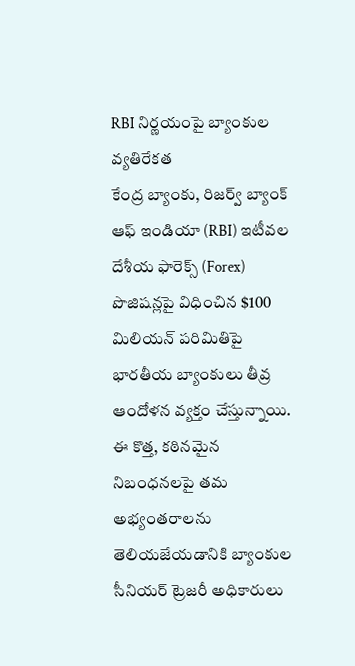RBI నిర్ణయంపై బ్యాంకుల వ్యతిరేకత
కేంద్ర బ్యాంకు, రిజర్వ్ బ్యాంక్ ఆఫ్ ఇండియా (RBI) ఇటీవల దేశీయ ఫారెక్స్ (Forex) పొజిషన్లపై విధించిన $100 మిలియన్ పరిమితిపై భారతీయ బ్యాంకులు తీవ్ర ఆందోళన వ్యక్తం చేస్తున్నాయి. ఈ కొత్త, కఠినమైన నిబంధనలపై తమ అభ్యంతరాలను తెలియజేయడానికి బ్యాంకుల సీనియర్ ట్రెజరీ అధికారులు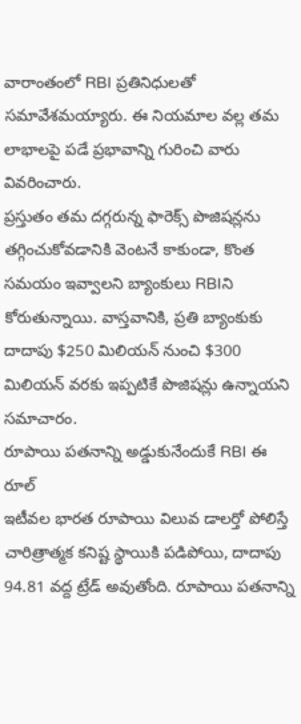వారాంతంలో RBI ప్రతినిధులతో సమావేశమయ్యారు. ఈ నియమాల వల్ల తమ లాభాలపై పడే ప్రభావాన్ని గురించి వారు వివరించారు.
ప్రస్తుతం తమ దగ్గరున్న ఫారెక్స్ పొజిషన్లను తగ్గించుకోవడానికి వెంటనే కాకుండా, కొంత సమయం ఇవ్వాలని బ్యాంకులు RBIని కోరుతున్నాయి. వాస్తవానికి, ప్రతి బ్యాంకుకు దాదాపు $250 మిలియన్ నుంచి $300 మిలియన్ వరకు ఇప్పటికే పొజిషన్లు ఉన్నాయని సమాచారం.
రూపాయి పతనాన్ని అడ్డుకునేందుకే RBI ఈ రూల్
ఇటీవల భారత రూపాయి విలువ డాలర్తో పోలిస్తే చారిత్రాత్మక కనిష్ట స్థాయికి పడిపోయి, దాదాపు 94.81 వద్ద ట్రేడ్ అవుతోంది. రూపాయి పతనాన్ని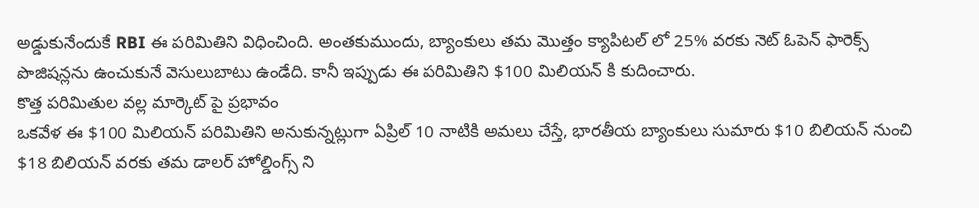అడ్డుకునేందుకే RBI ఈ పరిమితిని విధించింది. అంతకుముందు, బ్యాంకులు తమ మొత్తం క్యాపిటల్ లో 25% వరకు నెట్ ఓపెన్ ఫారెక్స్ పొజిషన్లను ఉంచుకునే వెసులుబాటు ఉండేది. కానీ ఇప్పుడు ఈ పరిమితిని $100 మిలియన్ కి కుదించారు.
కొత్త పరిమితుల వల్ల మార్కెట్ పై ప్రభావం
ఒకవేళ ఈ $100 మిలియన్ పరిమితిని అనుకున్నట్లుగా ఏప్రిల్ 10 నాటికి అమలు చేస్తే, భారతీయ బ్యాంకులు సుమారు $10 బిలియన్ నుంచి $18 బిలియన్ వరకు తమ డాలర్ హోల్డింగ్స్ ని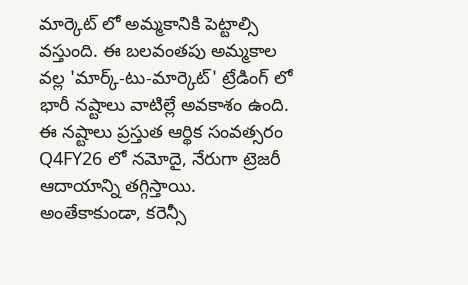మార్కెట్ లో అమ్మకానికి పెట్టాల్సి వస్తుంది. ఈ బలవంతపు అమ్మకాల వల్ల 'మార్క్-టు-మార్కెట్' ట్రేడింగ్ లో భారీ నష్టాలు వాటిల్లే అవకాశం ఉంది. ఈ నష్టాలు ప్రస్తుత ఆర్థిక సంవత్సరం Q4FY26 లో నమోదై, నేరుగా ట్రెజరీ ఆదాయాన్ని తగ్గిస్తాయి.
అంతేకాకుండా, కరెన్సీ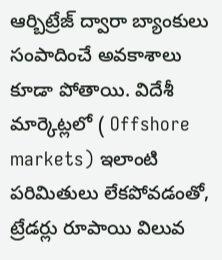ఆర్బిట్రేజ్ ద్వారా బ్యాంకులు సంపాదించే అవకాశాలు కూడా పోతాయి. విదేశీ మార్కెట్లలో ( Offshore markets) ఇలాంటి పరిమితులు లేకపోవడంతో, ట్రేడర్లు రూపాయి విలువ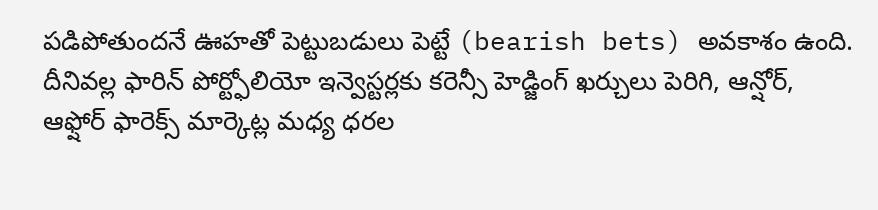పడిపోతుందనే ఊహతో పెట్టుబడులు పెట్టే (bearish bets) అవకాశం ఉంది. దీనివల్ల ఫారిన్ పోర్ట్ఫోలియో ఇన్వెస్టర్లకు కరెన్సీ హెడ్జింగ్ ఖర్చులు పెరిగి, ఆన్షోర్, ఆఫ్షోర్ ఫారెక్స్ మార్కెట్ల మధ్య ధరల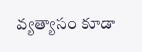వ్యత్యాసం కూడా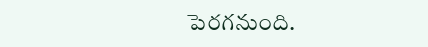పెరగనుంది.